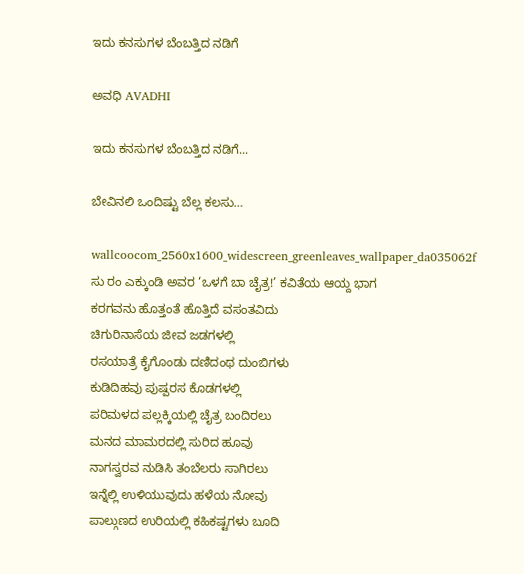ಇದು ಕನಸುಗಳ ಬೆಂಬತ್ತಿದ ನಡಿಗೆ‍

ಅವಧಿ AVADHI

ಇದು ಕನಸುಗಳ ಬೆಂಬತ್ತಿದ ನಡಿಗೆ...

ಬೇವಿನಲಿ ಒಂದಿಷ್ಟು ಬೆಲ್ಲ ಕಲಸು…

wallcoocom_2560x1600_widescreen_greenleaves_wallpaper_da035062f
ಸು ರಂ ಎಕ್ಕುಂಡಿ ಅವರ ‘ಒಳಗೆ ಬಾ ಚೈತ್ರ!’ ಕವಿತೆಯ ಆಯ್ದ ಭಾಗ
ಕರಗವನು ಹೊತ್ತಂತೆ ಹೊತ್ತಿದೆ ವಸಂತವಿದು
ಚಿಗುರಿನಾಸೆಯ ಜೀವ ಜಡಗಳಲ್ಲಿ
ರಸಯಾತ್ರೆ ಕೈಗೊಂಡು ದಣಿದಂಥ ದುಂಬಿಗಳು
ಕುಡಿದಿಹವು ಪುಷ್ಪರಸ ಕೊಡಗಳಲ್ಲಿ
ಪರಿಮಳದ ಪಲ್ಲಕ್ಕಿಯಲ್ಲಿ ಚೈತ್ರ ಬಂದಿರಲು
ಮನದ ಮಾಮರದಲ್ಲಿ ಸುರಿದ ಹೂವು
ನಾಗಸ್ವರವ ನುಡಿಸಿ ತಂಬೆಲರು ಸಾಗಿರಲು
ಇನ್ನೆಲ್ಲಿ ಉಳಿಯುವುದು ಹಳೆಯ ನೋವು
ಪಾಲ್ಗುಣದ ಉರಿಯಲ್ಲಿ ಕಹಿಕಷ್ಟಗಳು ಬೂದಿ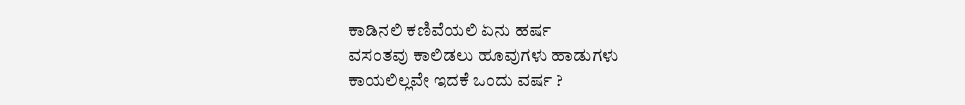ಕಾಡಿನಲಿ ಕಣಿವೆಯಲಿ ಏನು ಹರ್ಷ
ವಸಂತವು ಕಾಲಿಡಲು ಹೂವುಗಳು ಹಾಡುಗಳು
ಕಾಯಲಿಲ್ಲವೇ ಇದಕೆ ಒಂದು ವರ್ಷ ?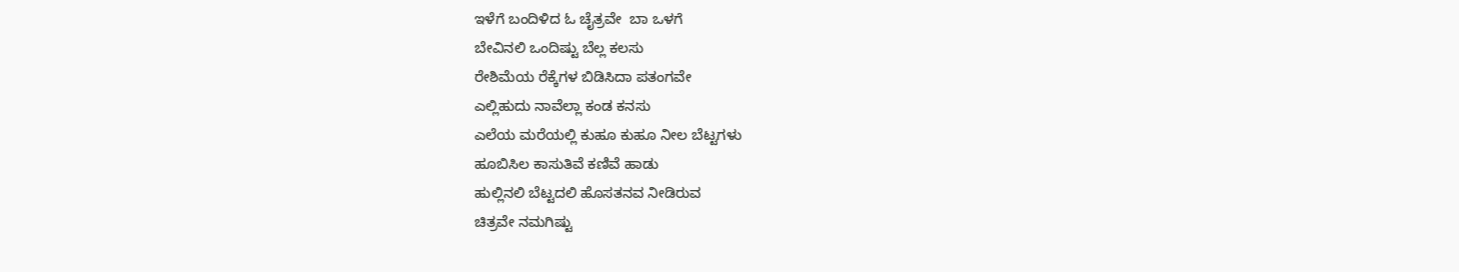ಇಳೆಗೆ ಬಂದಿಳಿದ ಓ ಚೈತ್ರವೇ  ಬಾ ಒಳಗೆ
ಬೇವಿನಲಿ ಒಂದಿಷ್ಟು ಬೆಲ್ಲ ಕಲಸು
ರೇಶಿಮೆಯ ರೆಕ್ಕೆಗಳ ಬಿಡಿಸಿದಾ ಪತಂಗವೇ
ಎಲ್ಲಿಹುದು ನಾವೆಲ್ಲಾ ಕಂಡ ಕನಸು
ಎಲೆಯ ಮರೆಯಲ್ಲಿ ಕುಹೂ ಕುಹೂ ನೀಲ ಬೆಟ್ಟಗಳು
ಹೂಬಿಸಿಲ ಕಾಸುತಿವೆ ಕಣಿವೆ ಹಾಡು
ಹುಲ್ಲಿನಲಿ ಬೆಟ್ಟದಲಿ ಹೊಸತನವ ನೀಡಿರುವ
ಚಿತ್ರವೇ ನಮಗಿಷ್ಟು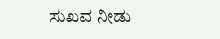ಸುಖವ ನೀಡು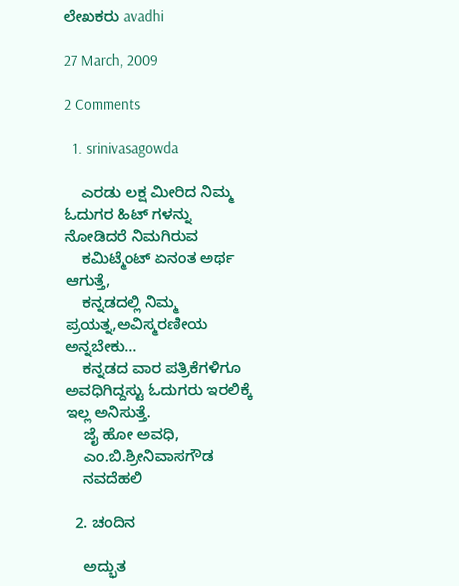ಲೇಖಕರು avadhi

27 March, 2009

2 Comments

  1. srinivasagowda

    ಎರಡು ಲಕ್ಷ ಮೀರಿದ ನಿಮ್ಮ ಓದುಗರ ಹಿಟ್ ಗಳನ್ನು ನೋಡಿದರೆ ನಿಮಗಿರುವ
    ಕಮಿಟ್ಮೆಂಟ್ ಏನಂತ ಅರ್ಥ ಆಗುತ್ತೆ,
    ಕನ್ನಡದಲ್ಲಿ ನಿಮ್ಮ ಪ್ರಯತ್ನ,ಅವಿಸ್ಮರಣೀಯ ಅನ್ನಬೇಕು…
    ಕನ್ನಡದ ವಾರ ಪತ್ರಿಕೆಗಳಿಗೂ ಅವಧಿಗಿದ್ದಸ್ಟು ಓದುಗರು ಇರಲಿಕ್ಕೆ ಇಲ್ಲ ಅನಿಸುತ್ತೆ.
    ಜೈ ಹೋ ಅವಧಿ,
    ಎಂ.ಬಿ.ಶ್ರೀನಿವಾಸಗೌಡ
    ನವದೆಹಲಿ

  2. ಚಂದಿನ

    ಅದ್ಭುತ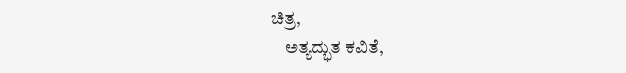ಚಿತ್ರ,
    ಅತ್ಯದ್ಭುತ ಕವಿತೆ,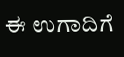ಈ ಉಗಾದಿಗೆ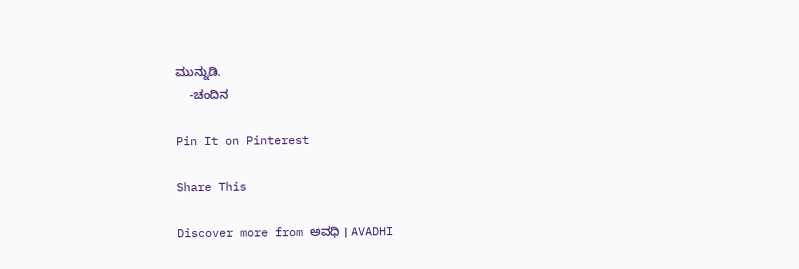ಮುನ್ನುಡಿ.
    -ಚಂದಿನ

Pin It on Pinterest

Share This

Discover more from ಅವಧಿ । AVADHI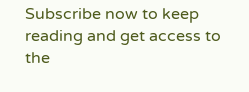Subscribe now to keep reading and get access to the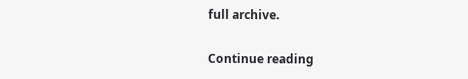full archive.

Continue reading